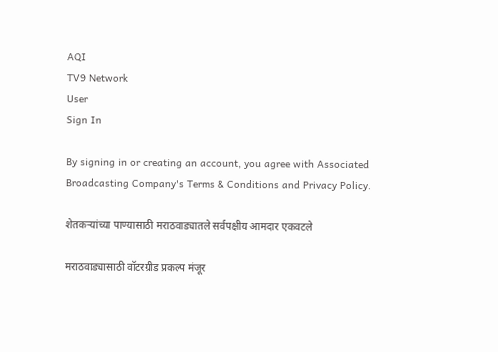AQI
TV9 Network
User
Sign In

By signing in or creating an account, you agree with Associated Broadcasting Company's Terms & Conditions and Privacy Policy.

शेतकऱ्यांच्या पाण्यासाठी मराठवाड्यातले सर्वपक्षीय आमदार एकवटले

मराठवाड्यासाठी वॉटरग्रीड प्रकल्प मंजूर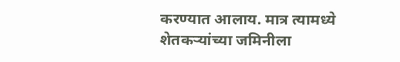करण्यात आलाय. मात्र त्यामध्ये शेतकऱ्यांच्या जमिनीला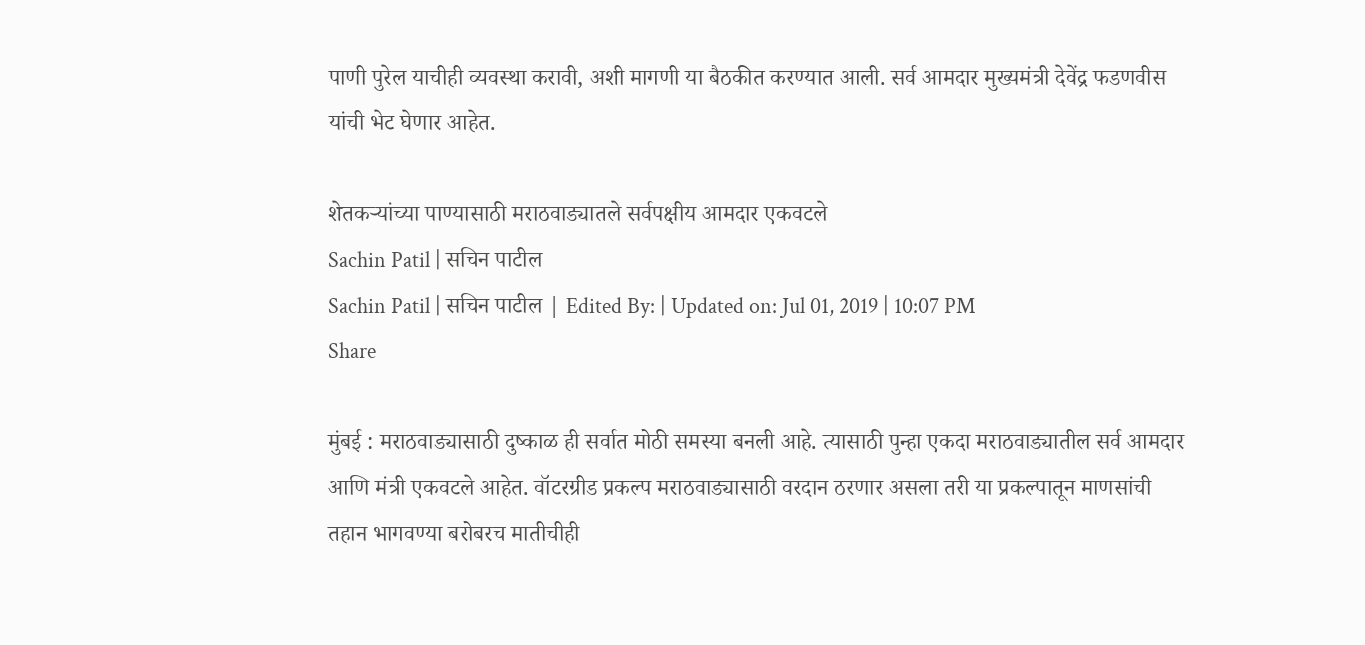पाणी पुरेल याचीही व्यवस्था करावी, अशी मागणी या बैठकीत करण्यात आली. सर्व आमदार मुख्यमंत्री देवेंद्र फडणवीस यांची भेट घेणार आहेत.

शेतकऱ्यांच्या पाण्यासाठी मराठवाड्यातले सर्वपक्षीय आमदार एकवटले
Sachin Patil | सचिन पाटील
Sachin Patil | सचिन पाटील | Edited By: | Updated on: Jul 01, 2019 | 10:07 PM
Share

मुंबई : मराठवाड्यासाठी दुष्काळ ही सर्वात मोठी समस्या बनली आहे. त्यासाठी पुन्हा एकदा मराठवाड्यातील सर्व आमदार आणि मंत्री एकवटले आहेत. वॉटरग्रीड प्रकल्प मराठवाड्यासाठी वरदान ठरणार असला तरी या प्रकल्पातून माणसांची तहान भागवण्या बरोबरच मातीचीही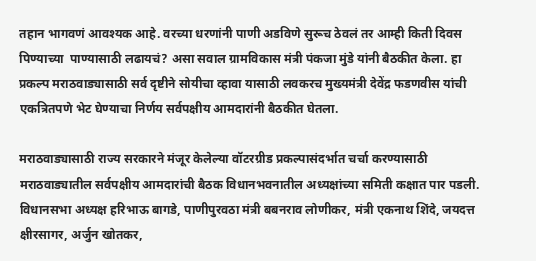तहान भागवणं आवश्यक आहे. वरच्या धरणांनी पाणी अडविणे सुरूच ठेवलं तर आम्ही किती दिवस पिण्याच्या  पाण्यासाठी लढायचं? असा सवाल ग्रामविकास मंत्री पंकजा मुंडे यांनी बैठकीत केला. हा प्रकल्प मराठवाड्यासाठी सर्व दृष्टीने सोयीचा व्हावा यासाठी लवकरच मुख्यमंत्री देवेंद्र फडणवीस यांची एकत्रितपणे भेट घेण्याचा निर्णय सर्वपक्षीय आमदारांनी बैठकीत घेतला.

मराठवाड्यासाठी राज्य सरकारने मंजूर केलेल्या वॉटरग्रीड प्रकल्पासंदर्भात चर्चा करण्यासाठी मराठवाड्यातील सर्वपक्षीय आमदारांची बैठक विधानभवनातील अध्यक्षांच्या समिती कक्षात पार पडली. विधानसभा अध्यक्ष हरिभाऊ बागडे, पाणीपुरवठा मंत्री बबनराव लोणीकर, मंत्री एकनाथ शिंदे, जयदत्त क्षीरसागर, अर्जुन खोतकर,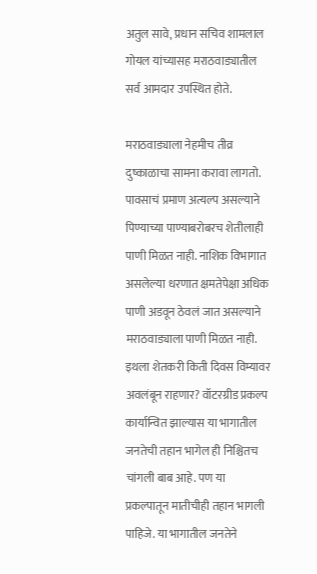अतुल सावे, प्रधान सचिव शामलाल गोयल यांच्यासह मराठवाड्यातील सर्व आमदार उपस्थित होते.

मराठवाड्याला नेहमीच तीव्र दुष्काळाचा सामना करावा लागतो. पावसाचं प्रमाण अत्यल्प असल्याने पिण्याच्या पाण्याबरोबरच शेतीलाही पाणी मिळत नाही. नाशिक विभागात असलेल्या धरणात क्षमतेपेक्षा अधिक पाणी अडवून ठेवलं जात असल्याने मराठवाड्याला पाणी मिळत नाही. इथला शेतकरी किती दिवस विम्यावर अवलंबून राहणार? वॉटरग्रीड प्रकल्प कार्यान्वित झाल्यास या भागातील जनतेची तहान भागेल ही निश्चितच चांगली बाब आहे. पण या प्रकल्पातून मातीचीही तहान भागली पाहिजे. या भागातील जनतेने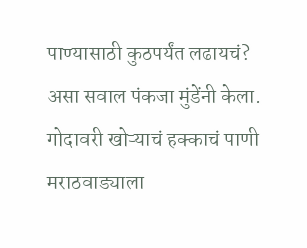पाण्यासाठी कुठपर्यंत लढायचं? असा सवाल पंकजा मुंडेंनी केला. गोदावरी खोऱ्याचं हक्काचं पाणी मराठवाड्याला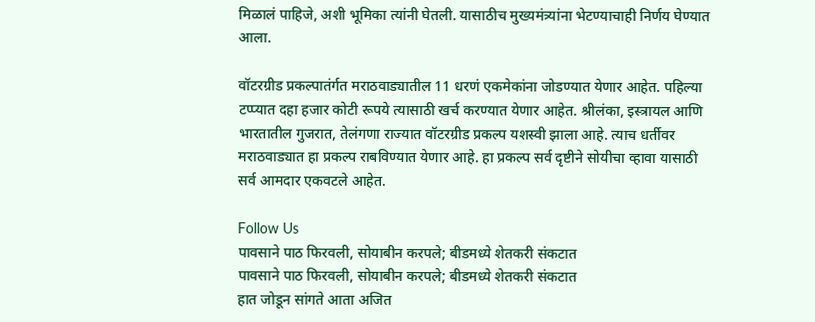मिळालं पाहिजे, अशी भूमिका त्यांनी घेतली. यासाठीच मुख्यमंत्र्यांना भेटण्याचाही निर्णय घेण्यात आला.

वॉटरग्रीड प्रकल्पातंर्गत मराठवाड्यातील 11 धरणं एकमेकांना जोडण्यात येणार आहेत. पहिल्या टप्प्यात दहा हजार कोटी रूपये त्यासाठी खर्च करण्यात येणार आहेत. श्रीलंका, इस्त्रायल आणि भारतातील गुजरात, तेलंगणा राज्यात वॉटरग्रीड प्रकल्प यशस्वी झाला आहे. त्याच धर्तीवर मराठवाड्यात हा प्रकल्प राबविण्यात येणार आहे. हा प्रकल्प सर्व दृष्टीने सोयीचा व्हावा यासाठी सर्व आमदार एकवटले आहेत.

Follow Us
पावसाने पाठ फिरवली, सोयाबीन करपले; बीडमध्ये शेतकरी संकटात
पावसाने पाठ फिरवली, सोयाबीन करपले; बीडमध्ये शेतकरी संकटात
हात जोडून सांगते आता अजित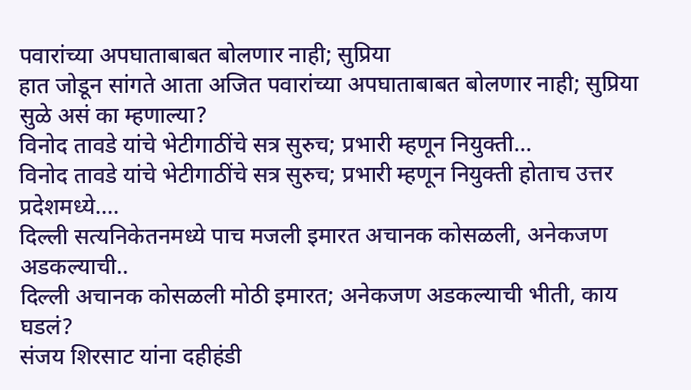पवारांच्या अपघाताबाबत बोलणार नाही; सुप्रिया
हात जोडून सांगते आता अजित पवारांच्या अपघाताबाबत बोलणार नाही; सुप्रिया सुळे असं का म्हणाल्या?
विनोद तावडे यांचे भेटीगाठींचे सत्र सुरुच; प्रभारी म्हणून नियुक्ती...
विनोद तावडे यांचे भेटीगाठींचे सत्र सुरुच; प्रभारी म्हणून नियुक्ती होताच उत्तर प्रदेशमध्ये....
दिल्ली सत्यनिकेतनमध्ये पाच मजली इमारत अचानक कोसळली, अनेकजण अडकल्याची..
दिल्ली अचानक कोसळली मोठी इमारत; अनेकजण अडकल्याची भीती, काय घडलं?
संजय शिरसाट यांना दहीहंडी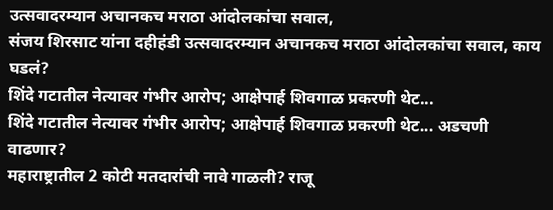उत्सवादरम्यान अचानकच मराठा आंदोलकांचा सवाल,
संजय शिरसाट यांना दहीहंडी उत्सवादरम्यान अचानकच मराठा आंदोलकांचा सवाल, काय घडलं?
शिंदे गटातील नेत्यावर गंभीर आरोप; आक्षेपार्ह शिवगाळ प्रकरणी थेट...
शिंदे गटातील नेत्यावर गंभीर आरोप; आक्षेपार्ह शिवगाळ प्रकरणी थेट... अडचणी वाढणार?
महाराष्ट्रातील 2 कोटी मतदारांची नावे गाळली? राजू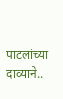पाटलांच्या दाव्याने..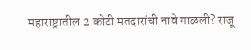महाराष्ट्रातील 2 कोटी मतदारांची नावे गाळली? राजू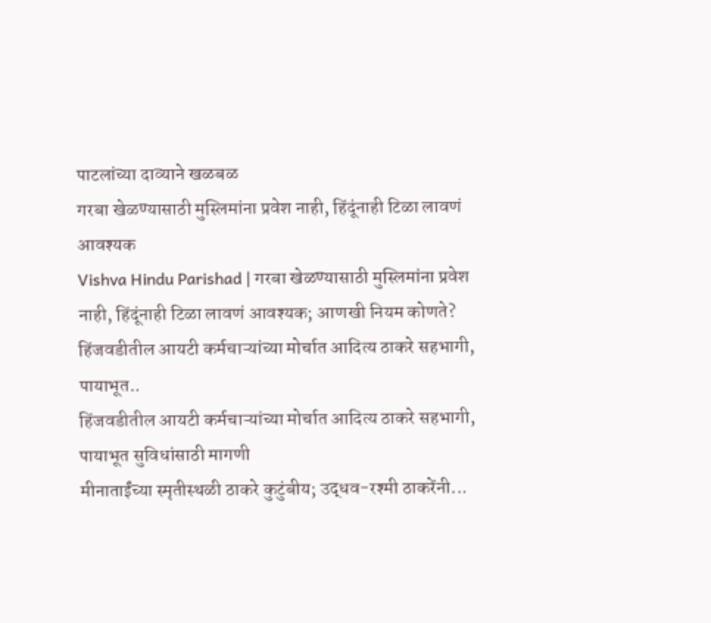पाटलांच्या दाव्याने खळबळ
गरबा खेळण्यासाठी मुस्लिमांना प्रवेश नाही, हिंदूंनाही टिळा लावणं आवश्यक
Vishva Hindu Parishad | गरबा खेळण्यासाठी मुस्लिमांना प्रवेश नाही, हिंदूंनाही टिळा लावणं आवश्यक; आणखी नियम कोणते?
हिंजवडीतील आयटी कर्मचाऱ्यांच्या मोर्चात आदित्य ठाकरे सहभागी, पायाभूत..
हिंजवडीतील आयटी कर्मचाऱ्यांच्या मोर्चात आदित्य ठाकरे सहभागी, पायाभूत सुविधांसाठी मागणी
मीनाताईंच्या स्मृतीस्थळी ठाकरे कुटुंबीय; उद्धव-रश्मी ठाकरेंनी...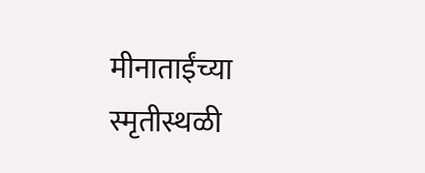मीनाताईंच्या स्मृतीस्थळी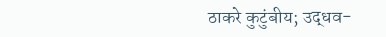ठाकरे कुटुंबीय; उद्धव-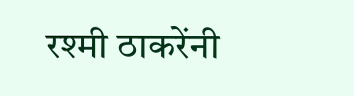रश्मी ठाकरेंनी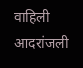वाहिली आदरांजली